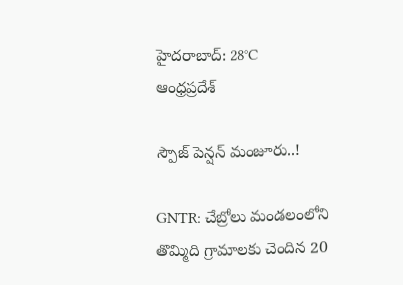హైదరాబాద్: 28°C
ఆంధ్రప్రదేశ్

స్పౌజ్‌ పెన్షన్‌ మంజూరు..!

GNTR: చేబ్రోలు మండలంలోని తొమ్మిది గ్రామాలకు చెందిన 20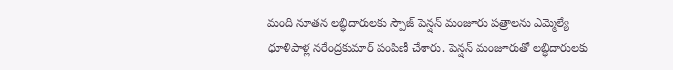మంది నూతన లబ్ధిదారులకు స్పౌజ్‌ పెన్షన్‌ మంజూరు పత్రాలను ఎమ్మెల్యే ధూళిపాళ్ల నరేంద్రకుమార్‌ పంపిణీ చేశారు. పెన్షన్‌ మంజూరుతో లబ్ధిదారులకు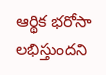ఆర్థిక భరోసా లభిస్తుందని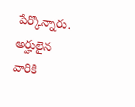పేర్కొన్నారు. అర్హులైన వారికి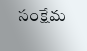సంక్షేమ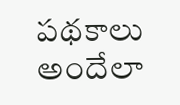పథకాలు అందేలా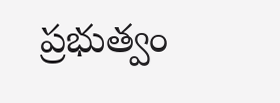ప్రభుత్వం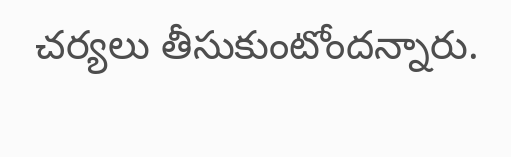చర్యలు తీసుకుంటోందన్నారు.